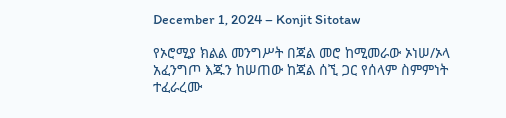December 1, 2024 – Konjit Sitotaw

የኦሮሚያ ክልል መንግሥት በጃል መሮ ከሚመራው ኦነሠ/ኦላ አፈንግጦ እጁን ከሠጠው ከጃል ሰኚ ጋር የሰላም ስምምነት ተፈራረሙ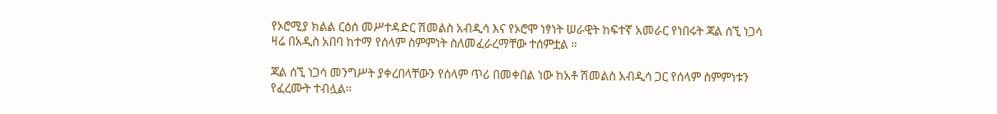የኦሮሚያ ክልል ርዕሰ መሥተዳድር ሽመልስ አብዲሳ እና የኦሮሞ ነፃነት ሠራዊት ከፍተኛ አመራር የነበሩት ጃል ሰኚ ነጋሳ ዛሬ በአዲስ አበባ ከተማ የሰላም ስምምነት ስለመፈራረማቸው ተሰምቷል ።

ጃል ሰኚ ነጋሳ መንግሥት ያቀረበላቸውን የሰላም ጥሪ በመቀበል ነው ከአቶ ሽመልስ አብዲሳ ጋር የሰላም ስምምነቱን የፈረሙት ተብሏል፡፡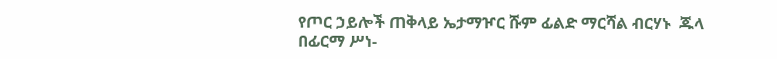የጦር ኃይሎች ጠቅላይ ኤታማዦር ሹም ፊልድ ማርሻል ብርሃኑ  ጁላ በፊርማ ሥነ-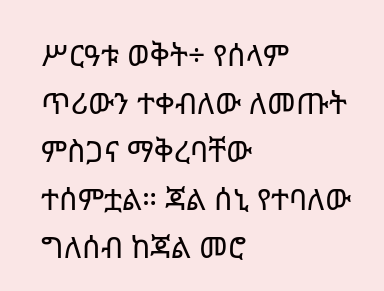ሥርዓቱ ወቅት÷ የሰላም ጥሪውን ተቀብለው ለመጡት ምስጋና ማቅረባቸው ተሰምቷል። ጃል ሰኒ የተባለው ግለሰብ ከጃል መሮ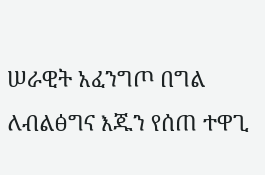ሠራዊት አፈንግጦ በግል ለብልፅግና እጁን የሰጠ ተዋጊ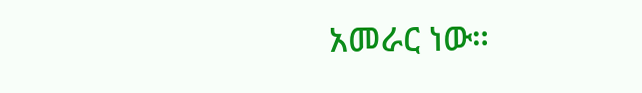አመራር ነው።